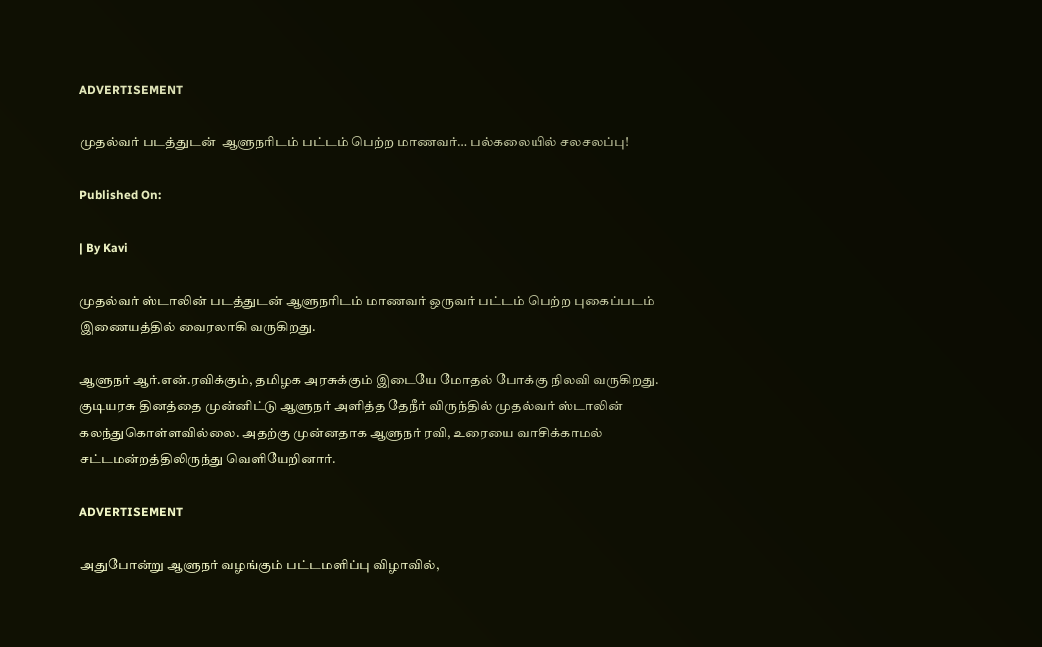ADVERTISEMENT

முதல்வர் படத்துடன்  ஆளுநரிடம் பட்டம் பெற்ற மாணவர்… பல்கலையில் சலசலப்பு!

Published On:

| By Kavi

முதல்வர் ஸ்டாலின் படத்துடன் ஆளுநரிடம் மாணவர் ஒருவர் பட்டம் பெற்ற புகைப்படம் இணையத்தில் வைரலாகி வருகிறது.

ஆளுநர் ஆர்.என்.ரவிக்கும், தமிழக அரசுக்கும் இடையே மோதல் போக்கு நிலவி வருகிறது. குடியரசு தினத்தை முன்னிட்டு ஆளுநர் அளித்த தேநீர் விருந்தில் முதல்வர் ஸ்டாலின் கலந்துகொள்ளவில்லை. அதற்கு முன்னதாக ஆளுநர் ரவி, உரையை வாசிக்காமல் சட்டமன்றத்திலிருந்து வெளியேறினார்.

ADVERTISEMENT

அதுபோன்று ஆளுநர் வழங்கும் பட்டமளிப்பு விழாவில்,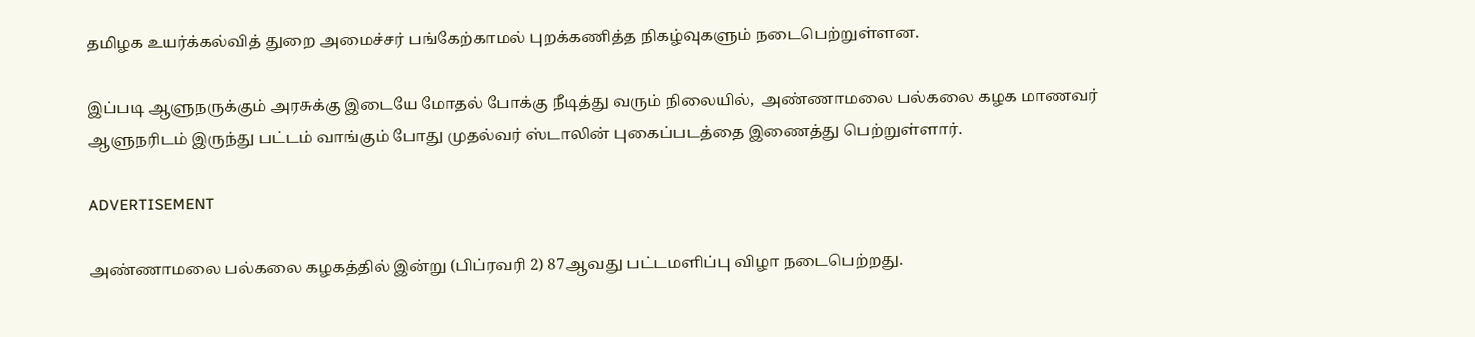தமிழக உயர்க்கல்வித் துறை அமைச்சர் பங்கேற்காமல் புறக்கணித்த நிகழ்வுகளும் நடைபெற்றுள்ளன.

இப்படி ஆளுநருக்கும் அரசுக்கு இடையே மோதல் போக்கு நீடித்து வரும் நிலையில்,  அண்ணாமலை பல்கலை கழக மாணவர் ஆளுநரிடம் இருந்து பட்டம் வாங்கும் போது முதல்வர் ஸ்டாலின் புகைப்படத்தை இணைத்து பெற்றுள்ளார்.

ADVERTISEMENT

அண்ணாமலை பல்கலை கழகத்தில் இன்று (பிப்ரவரி 2) 87ஆவது பட்டமளிப்பு விழா நடைபெற்றது.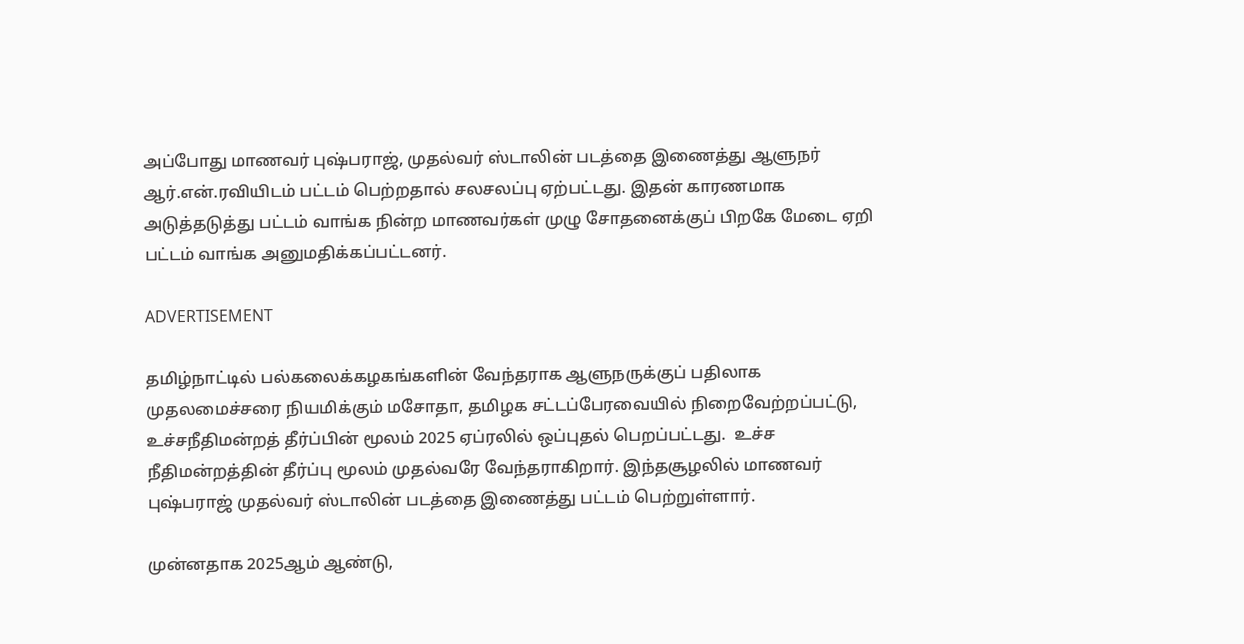அப்போது மாணவர் புஷ்பராஜ், முதல்வர் ஸ்டாலின் படத்தை இணைத்து ஆளுநர் ஆர்.என்.ரவியிடம் பட்டம் பெற்றதால் சலசலப்பு ஏற்பட்டது. இதன் காரணமாக அடுத்தடுத்து பட்டம் வாங்க நின்ற மாணவர்கள் முழு சோதனைக்குப் பிறகே மேடை ஏறி பட்டம் வாங்க அனுமதிக்கப்பட்டனர்.

ADVERTISEMENT

தமிழ்நாட்டில் பல்கலைக்கழகங்களின் வேந்தராக ஆளுநருக்குப் பதிலாக முதலமைச்சரை நியமிக்கும் மசோதா, தமிழக சட்டப்பேரவையில் நிறைவேற்றப்பட்டு, உச்சநீதிமன்றத் தீர்ப்பின் மூலம் 2025 ஏப்ரலில் ஒப்புதல் பெறப்பட்டது.  உச்ச நீதிமன்றத்தின் தீர்ப்பு மூலம் முதல்வரே வேந்தராகிறார். இந்தசூழலில் மாணவர் புஷ்பராஜ் முதல்வர் ஸ்டாலின் படத்தை இணைத்து பட்டம் பெற்றுள்ளார்.

முன்னதாக 2025ஆம் ஆண்டு,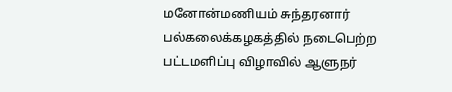மனோன்மணியம் சுந்தரனார் பல்கலைக்கழகத்தில் நடைபெற்ற பட்டமளிப்பு விழாவில் ஆளுநர்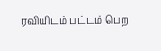ரவியிடம் பட்டம் பெற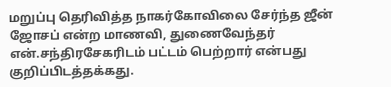மறுப்பு தெரிவித்த நாகர்கோவிலை சேர்ந்த ஜீன் ஜோசப் என்ற மாணவி, துணைவேந்தர் என்.சந்திரசேகரிடம் பட்டம் பெற்றார் என்பது குறிப்பிடத்தக்கது.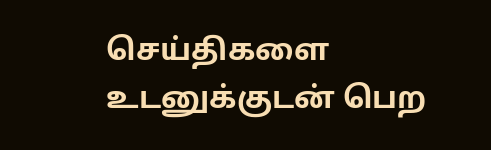செய்திகளை உடனுக்குடன் பெற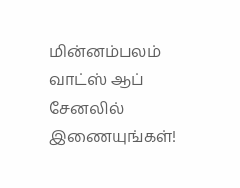மின்னம்பலம் வாட்ஸ் ஆப் சேனலில் இணையுங்கள்!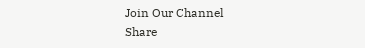Join Our Channel
Share